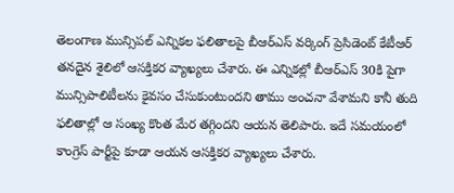తెలంగాణ మున్సిపల్ ఎన్నికల ఫలితాలపై బీఆర్ఎస్ వర్కింగ్ ప్రెసిడెంట్ కేటీఆర్ తనదైన శైలిలో ఆసక్తికర వ్యాఖ్యలు చేశారు. ఈ ఎన్నికల్లో బీఆర్ఎస్ 30కి పైగా మున్సిపాలిటీలను కైవసం చేసుకుంటుందని తాము అంచనా వేశామని కానీ తుది ఫలితాల్లో ఆ సంఖ్య కొంత మేర తగ్గిందని ఆయన తెలిపారు. ఇదే సమయంలో కాంగ్రెస్ పార్టీపై కూడా ఆయన ఆసక్తికర వ్యాఖ్యలు చేశారు.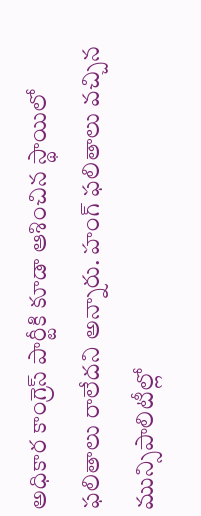అధికార కాంగ్రెస్ పార్టీకి కూడా ఆశించిన స్థాయిలో ఫలితాలు రాలేదని అన్నారు. హంగ్ ఫలితాలు వచ్చిన మున్సిపాలిటీల్లో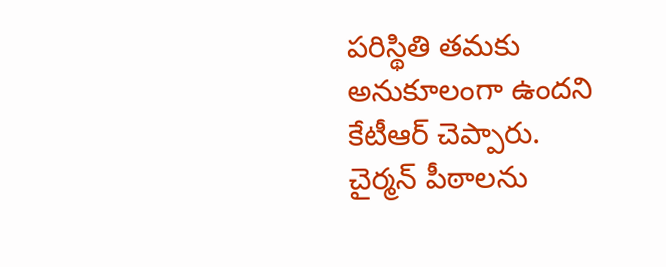పరిస్థితి తమకు అనుకూలంగా ఉందని కేటీఆర్ చెప్పారు. చైర్మన్ పీఠాలను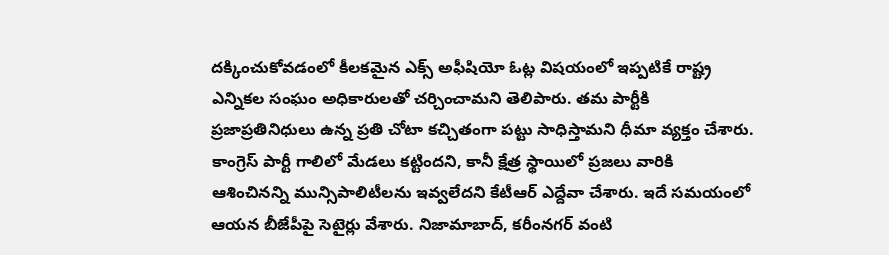దక్కించుకోవడంలో కీలకమైన ఎక్స్ అఫీషియో ఓట్ల విషయంలో ఇప్పటికే రాష్ట్ర ఎన్నికల సంఘం అధికారులతో చర్చించామని తెలిపారు. తమ పార్టీకి ప్రజాప్రతినిధులు ఉన్న ప్రతి చోటా కచ్చితంగా పట్టు సాధిస్తామని ధీమా వ్యక్తం చేశారు. కాంగ్రెస్ పార్టీ గాలిలో మేడలు కట్టిందని, కానీ క్షేత్ర స్థాయిలో ప్రజలు వారికి ఆశించినన్ని మున్సిపాలిటీలను ఇవ్వలేదని కేటీఆర్ ఎద్దేవా చేశారు. ఇదే సమయంలో ఆయన బీజేపీపై సెటైర్లు వేశారు. నిజామాబాద్, కరీంనగర్ వంటి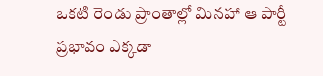ఒకటి రెండు ప్రాంతాల్లో మినహా ఆ పార్టీ ప్రభావం ఎక్కడా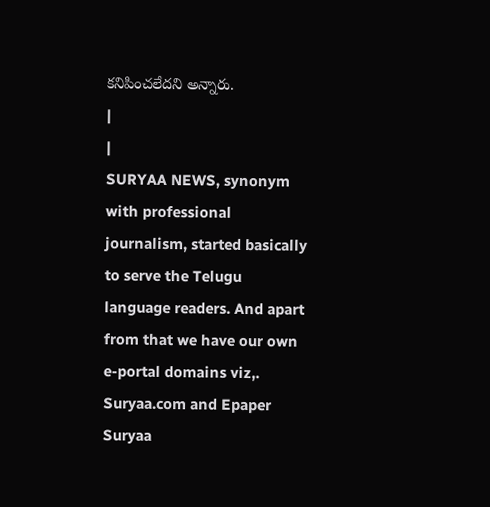కనిపించలేదని అన్నారు.
|
|
SURYAA NEWS, synonym with professional journalism, started basically to serve the Telugu language readers. And apart from that we have our own e-portal domains viz,. Suryaa.com and Epaper Suryaa